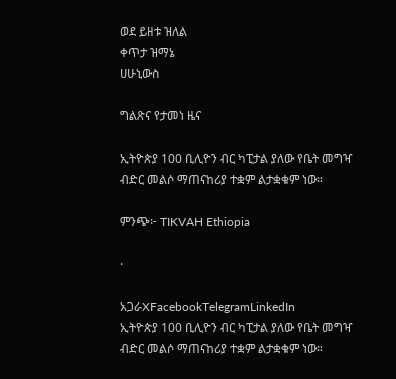ወደ ይዘቱ ዝለል
ቀጥታ ዝማኔ
ሀሁኒውስ

ግልጽና የታመነ ዜና

ኢትዮጵያ 100 ቢሊዮን ብር ካፒታል ያለው የቤት መግዣ ብድር መልሶ ማጠናከሪያ ተቋም ልታቋቁም ነው።

ምንጭ፦ TIKVAH Ethiopia

·

አጋራXFacebookTelegramLinkedIn
ኢትዮጵያ 100 ቢሊዮን ብር ካፒታል ያለው የቤት መግዣ ብድር መልሶ ማጠናከሪያ ተቋም ልታቋቁም ነው።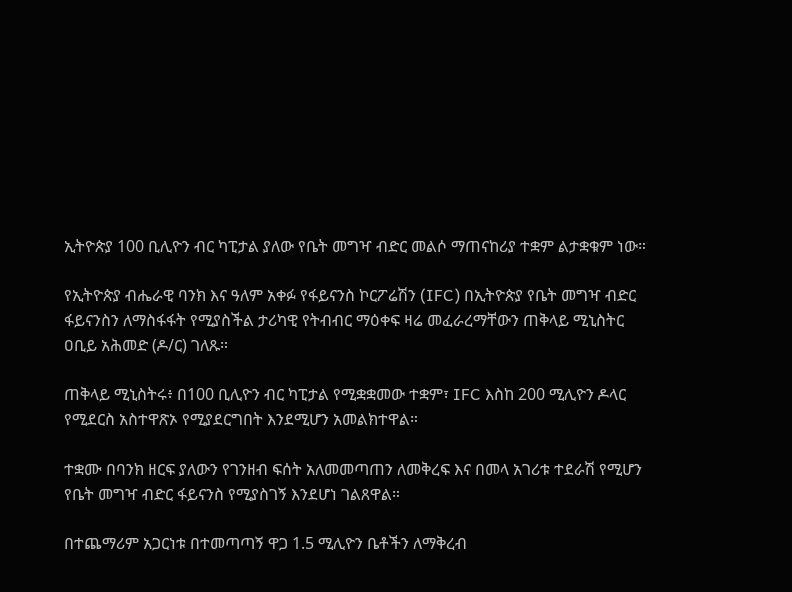ኢትዮጵያ 100 ቢሊዮን ብር ካፒታል ያለው የቤት መግዣ ብድር መልሶ ማጠናከሪያ ተቋም ልታቋቁም ነው።

የኢትዮጵያ ብሔራዊ ባንክ እና ዓለም አቀፉ የፋይናንስ ኮርፖሬሽን (IFC) በኢትዮጵያ የቤት መግዣ ብድር ፋይናንስን ለማስፋፋት የሚያስችል ታሪካዊ የትብብር ማዕቀፍ ዛሬ መፈራረማቸውን ጠቅላይ ሚኒስትር ዐቢይ አሕመድ (ዶ/ር) ገለጹ።

ጠቅላይ ሚኒስትሩ፥ በ100 ቢሊዮን ብር ካፒታል የሚቋቋመው ተቋም፣ IFC እስከ 200 ሚሊዮን ዶላር የሚደርስ አስተዋጽኦ የሚያደርግበት እንደሚሆን አመልክተዋል።

ተቋሙ በባንክ ዘርፍ ያለውን የገንዘብ ፍሰት አለመመጣጠን ለመቅረፍ እና በመላ አገሪቱ ተደራሽ የሚሆን የቤት መግዣ ብድር ፋይናንስ የሚያስገኝ እንደሆነ ገልጸዋል።

በተጨማሪም አጋርነቱ በተመጣጣኝ ዋጋ 1.5 ሚሊዮን ቤቶችን ለማቅረብ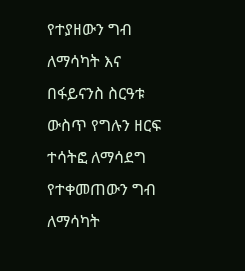የተያዘውን ግብ ለማሳካት እና በፋይናንስ ስርዓቱ ውስጥ የግሉን ዘርፍ ተሳትፎ ለማሳደግ የተቀመጠውን ግብ ለማሳካት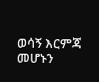ወሳኝ እርምጃ መሆኑን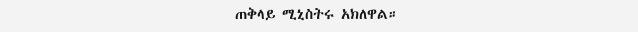ጠቅላይ ሚኒስትሩ አክለዋል።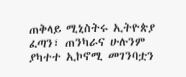ጠቅላይ ሚኒስትሩ ኢትዮጵያ ፈጣን፣ ጠንካራና ሁሉንም ያካተተ ኢኮኖሚ መገንባቷን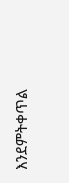እንደምትቀጥል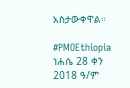አስታውቀዋል።

#PMOEthiopia
ነሐሴ 28 ቀን 2018 ዓ/ም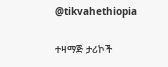@tikvahethiopia

ተዛማጅ ታሪኮች